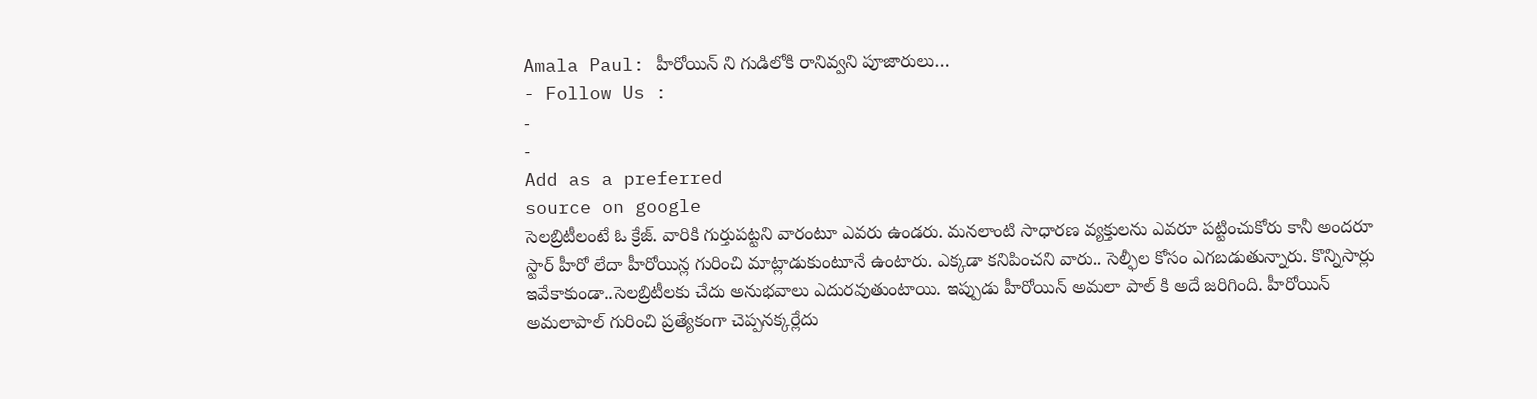Amala Paul: హీరోయిన్ ని గుడిలోకి రానివ్వని పూజారులు…
- Follow Us :
-
-
Add as a preferred
source on google
సెలబ్రిటీలంటే ఓ క్రేజ్. వారికి గుర్తుపట్టని వారంటూ ఎవరు ఉండరు. మనలాంటి సాధారణ వ్యక్తులను ఎవరూ పట్టించుకోరు కానీ అందరూ స్టార్ హీరో లేదా హీరోయిన్ల గురించి మాట్లాడుకుంటూనే ఉంటారు. ఎక్కడా కనిపించని వారు.. సెల్ఫీల కోసం ఎగబడుతున్నారు. కొన్నిసార్లు ఇవేకాకుండా..సెలబ్రిటీలకు చేదు అనుభవాలు ఎదురవుతుంటాయి. ఇప్పుడు హీరోయిన్ అమలా పాల్ కి అదే జరిగింది. హీరోయిన్ అమలాపాల్ గురించి ప్రత్యేకంగా చెప్పనక్కర్లేదు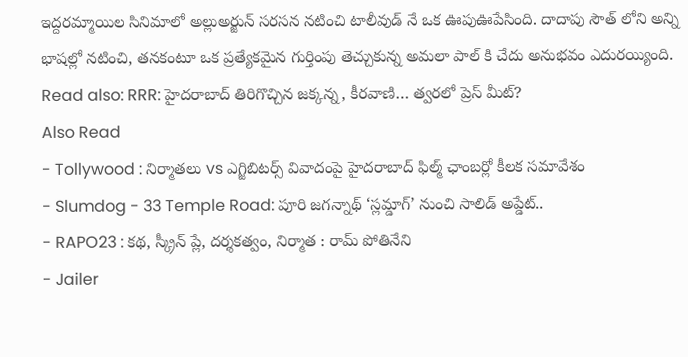ఇద్దరమ్మాయిల సినిమాలో అల్లుఅర్జున్ సరసన నటించి టాలీవుడ్ నే ఒక ఊపుఊపేసింది. దాదాపు సౌత్ లోని అన్ని భాషల్లో నటించి, తనకంటూ ఒక ప్రత్యేకమైన గుర్తింపు తెచ్చుకున్న అమలా పాల్ కి చేదు అనుభవం ఎదురయ్యింది.
Read also: RRR: హైదరాబాద్ తిరిగొచ్చిన జక్కన్న, కీరవాణి… త్వరలో ప్రెస్ మీట్?
Also Read
- Tollywood : నిర్మాతలు vs ఎగ్జిబిటర్స్ వివాదంపై హైదరాబాద్ ఫిల్మ్ ఛాంబర్లో కీలక సమావేశం
- Slumdog - 33 Temple Road: పూరి జగన్నాథ్ ‘స్లమ్డాగ్’ నుంచి సాలిడ్ అప్డేట్..
- RAPO23 : కథ, స్క్రీన్ ప్లే, దర్శకత్వం, నిర్మాత : రామ్ పోతినేని
- Jailer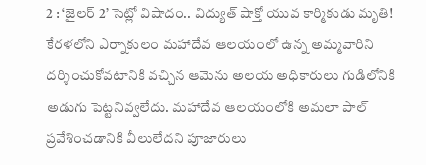2 : ‘జైలర్ 2’ సెట్లో విషాదం.. విద్యుత్ షాక్తో యువ కార్మికుడు మృతి!
కేరళలోని ఎర్నాకులం మహాదేవ ఆలయంలో ఉన్న అమ్మవారిని దర్శించుకోవటానికి వచ్చిన ఆమెను అలయ అధికారులు గుడిలోనికి అడుగు పెట్టనివ్వలేదు. మహాదేవ ఆలయంలోకి అమలా పాల్ ప్రవేశించడానికి వీలులేదని పూజారులు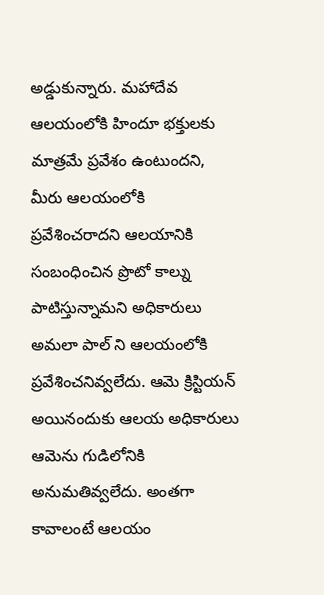అడ్డుకున్నారు. మహాదేవ ఆలయంలోకి హిందూ భక్తులకు మాత్రమే ప్రవేశం ఉంటుందని, మీరు ఆలయంలోకి ప్రవేశించరాదని ఆలయానికి సంబంధించిన ప్రొటో కాల్ను పాటిస్తున్నామని అధికారులు అమలా పాల్ ని ఆలయంలోకి ప్రవేశించనివ్వలేదు. ఆమె క్రిస్టియన్ అయినందుకు ఆలయ అధికారులు ఆమెను గుడిలోనికి అనుమతివ్వలేదు. అంతగా కావాలంటే ఆలయం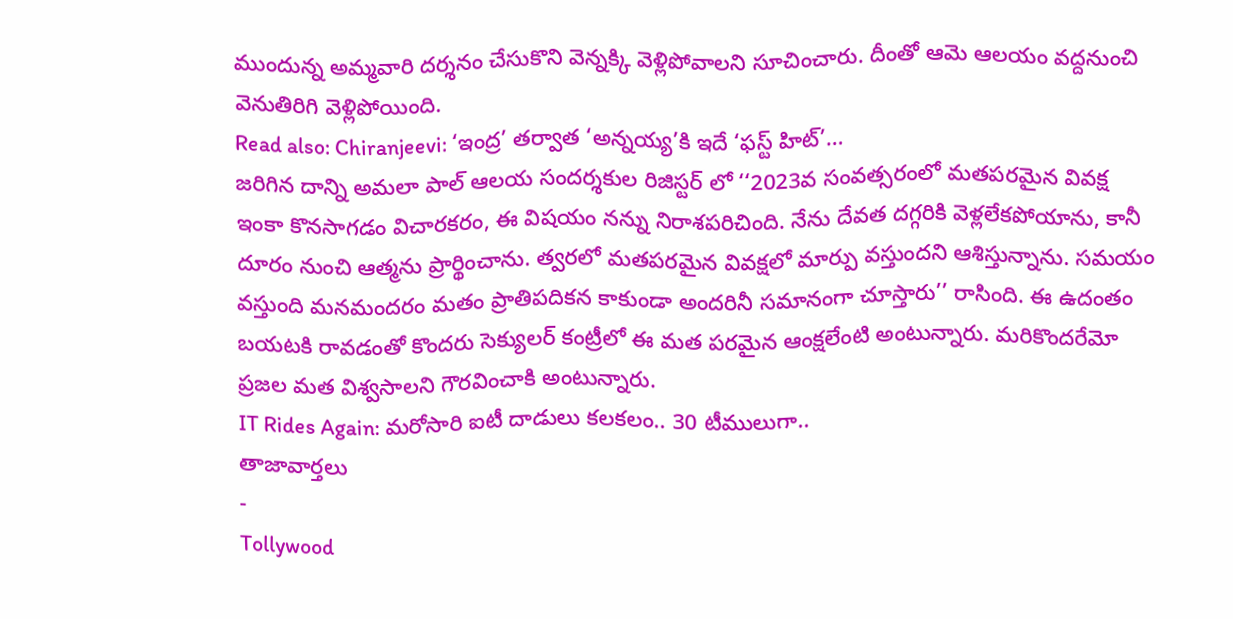ముందున్న అమ్మవారి దర్శనం చేసుకొని వెన్నక్కి వెళ్లిపోవాలని సూచించారు. దీంతో ఆమె ఆలయం వద్దనుంచి వెనుతిరిగి వెళ్లిపోయింది.
Read also: Chiranjeevi: ‘ఇంద్ర’ తర్వాత ‘అన్నయ్య’కి ఇదే ‘ఫస్ట్ హిట్’…
జరిగిన దాన్ని అమలా పాల్ ఆలయ సందర్శకుల రిజిస్టర్ లో ‘‘2023వ సంవత్సరంలో మతపరమైన వివక్ష ఇంకా కొనసాగడం విచారకరం, ఈ విషయం నన్ను నిరాశపరిచింది. నేను దేవత దగ్గరికి వెళ్లలేకపోయాను, కానీ దూరం నుంచి ఆత్మను ప్రార్థించాను. త్వరలో మతపరమైన వివక్షలో మార్పు వస్తుందని ఆశిస్తున్నాను. సమయం వస్తుంది మనమందరం మతం ప్రాతిపదికన కాకుండా అందరినీ సమానంగా చూస్తారు’’ రాసింది. ఈ ఉదంతం బయటకి రావడంతో కొందరు సెక్యులర్ కంట్రీలో ఈ మత పరమైన ఆంక్షలేంటి అంటున్నారు. మరికొందరేమో ప్రజల మత విశ్వసాలని గౌరవించాకి అంటున్నారు.
IT Rides Again: మరోసారి ఐటీ దాడులు కలకలం.. 30 టీములుగా..
తాజావార్తలు
-
Tollywood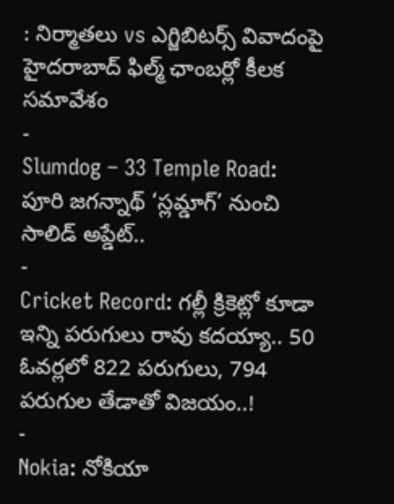: నిర్మాతలు vs ఎగ్జిబిటర్స్ వివాదంపై హైదరాబాద్ ఫిల్మ్ ఛాంబర్లో కీలక సమావేశం
-
Slumdog – 33 Temple Road: పూరి జగన్నాథ్ ‘స్లమ్డాగ్’ నుంచి సాలిడ్ అప్డేట్..
-
Cricket Record: గల్లీ క్రికెట్లో కూడా ఇన్ని పరుగులు రావు కదయ్యా.. 50 ఓవర్లలో 822 పరుగులు, 794 పరుగుల తేడాతో విజయం..!
-
Nokia: నోకియా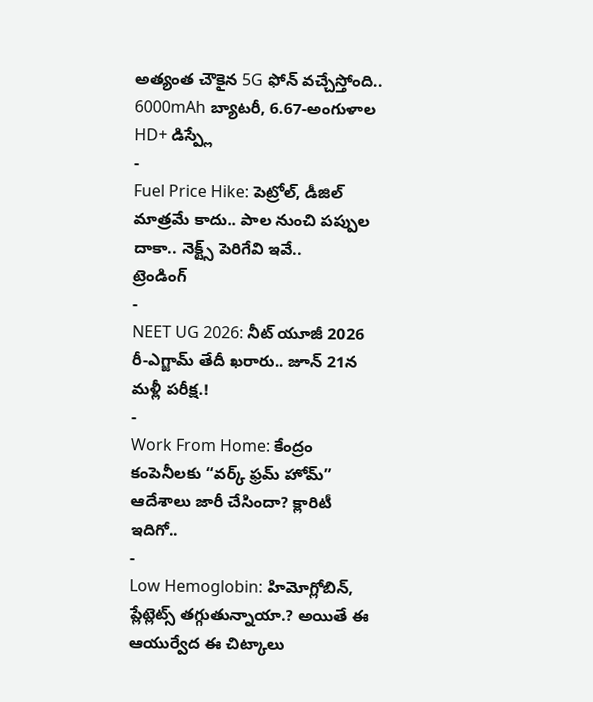అత్యంత చౌకైన 5G ఫోన్ వచ్చేస్తోంది.. 6000mAh బ్యాటరీ, 6.67-అంగుళాల HD+ డిస్ప్లే
-
Fuel Price Hike: పెట్రోల్, డీజిల్ మాత్రమే కాదు.. పాల నుంచి పప్పుల దాకా.. నెక్ట్స్ పెరిగేవి ఇవే..
ట్రెండింగ్
-
NEET UG 2026: నీట్ యూజీ 2026 రీ-ఎగ్జామ్ తేదీ ఖరారు.. జూన్ 21న మళ్లీ పరీక్ష.!
-
Work From Home: కేంద్రం కంపెనీలకు “వర్క్ ఫ్రమ్ హోమ్” ఆదేశాలు జారీ చేసిందా? క్లారిటీ ఇదిగో..
-
Low Hemoglobin: హిమోగ్లోబిన్, ప్లేట్లెట్స్ తగ్గుతున్నాయా.? అయితే ఈ ఆయుర్వేద ఈ చిట్కాలు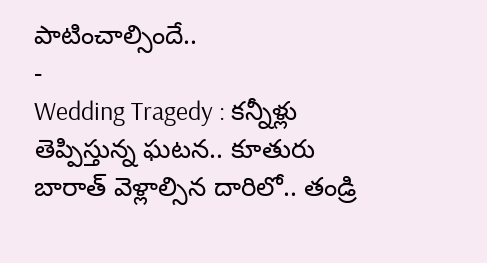పాటించాల్సిందే..
-
Wedding Tragedy : కన్నీళ్లు తెప్పిస్తున్న ఘటన.. కూతురు బారాత్ వెళ్లాల్సిన దారిలో.. తండ్రి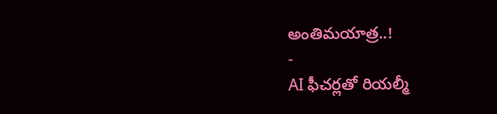అంతిమయాత్ర..!
-
AI ఫీచర్లతో రియల్మీ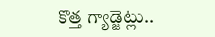కొత్త గ్యాడ్జెట్లు..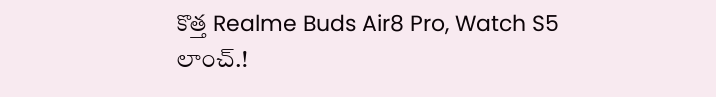కొత్త Realme Buds Air8 Pro, Watch S5 లాంచ్.!